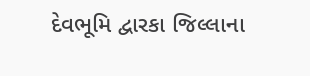દેવભૂમિ દ્વારકા જિલ્લાના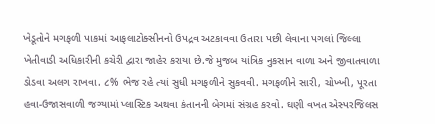ખેડૂતોને મગફળી પાકમાં આફલાટોક્સીનનો ઉપદ્રવ અટકાવવા ઉતારા પછી લેવાના પગલાં જિલ્લા ખેતીવાડી અધિકારીની કચેરી દ્વારા જાહેર કરાયા છે.જે મુજબ યાંત્રિક નુકસાન વાળા અને જીવાતવાળા ડોડવા અલગ રાખવા. ૮% ભેજ રહે ત્યાં સુધી મગફળીને સુકવવી. મગફળીને સારી, ચોખ્ખી, પૂરતા હવા-ઉજાસવાળી જગ્યામાં પ્લાસ્ટિક અથવા કંતાનની બેગમાં સંગ્રહ કરવો. ઘણી વખત એસ્પરજિલસ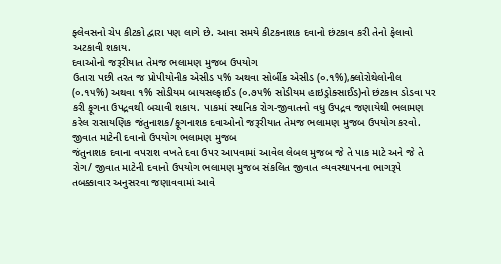ફ્લેવસનો ચેપ કીટકો દ્વારા પણ લાગે છે. આવા સમયે કીટકનાશક દવાનો છંટકાવ કરી તેનો ફેલાવો અટકાવી શકાય.
દવાઓનો જરૂરીયાત તેમજ ભલામણ મુજબ ઉપયોગ
ઉતારા પછી તરત જ પ્રોપીયોનીક એસીડ ૫% અથવા સોર્બીક એસીડ (૦.૧%),ક્લોરોથેલોનીલ (૦.૧૫%) અથવા ૧% સોડીયમ બાયસલ્ફાઈડ (૦.૭૫% સોડીયમ હાઇડ્રોક્સાઈડ)નો છંટકાવ ડોડવા પર કરી ફૂગના ઉપદ્રવથી બચાવી શકાય. પાકમાં સ્થાનિક રોગ-જીવાતનો વધુ ઉપદ્રવ જણાયેથી ભલામણ કરેલ રાસાયણિક જંતુનાશક/ફૂગનાશક દવાઓનો જરૂરીયાત તેમજ ભલામણ મુજબ ઉપયોગ કરવો.
જીવાત માટેની દવાનો ઉપયોગ ભલામણ મુજબ
જંતુનાશક દવાના વપરાશ વખતે દવા ઉપર આપવામાં આવેલ લેબલ મુજબ જે તે પાક માટે અને જે તે રોગ/ જીવાત માટેની દવાનો ઉપયોગ ભલામણ મુજબ સંકલિત જીવાત વ્યવસ્થાપનના ભાગરૂપે તબક્કાવાર અનુસરવા જણાવવામાં આવે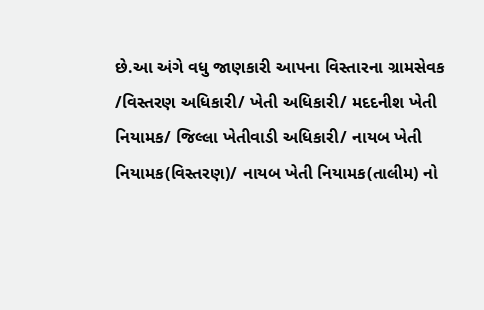છે.આ અંગે વધુ જાણકારી આપના વિસ્તારના ગ્રામસેવક /વિસ્તરણ અધિકારી/ ખેતી અધિકારી/ મદદનીશ ખેતી નિયામક/ જિલ્લા ખેતીવાડી અધિકારી/ નાયબ ખેતી નિયામક(વિસ્તરણ)/ નાયબ ખેતી નિયામક(તાલીમ) નો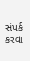સંપર્ક કરવા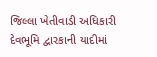જિલ્લા ખેતીવાડી અધિકારી દેવભૂમિ દ્વારકાની યાદીમાં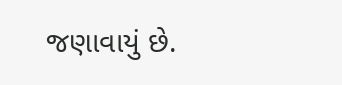જણાવાયું છે.